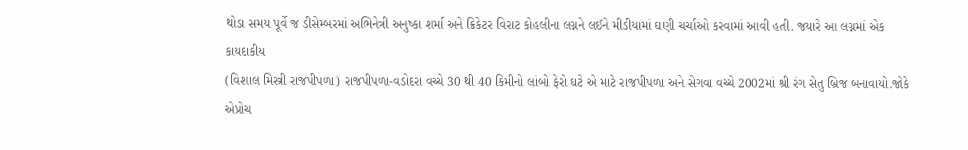થોડા સમય પૂર્વે જ ડીસેમ્બરમાં અભિનેત્રી અનુષ્કા શર્મા અને ક્રિકેટર વિરાટ કોહલીના લગ્નને લઈને મીડીયામાં ઘણી ચર્ચાઓ કરવામાં આવી હતી. જયારે આ લગ્નમાં એક કાયદાકીય
(વિશાલ મિસ્ત્રી રાજપીપળા) રાજપીપળા-વડોદરા વચ્ચે 30 થી 40 કિમીનો લાંબો ફેરો ઘટે એ માટે રાજપીપળા અને સેગવા વચ્ચે 2002માં શ્રી રંગ સેતુ બ્રિજ બનાવાયો.જોકે એપ્રોચ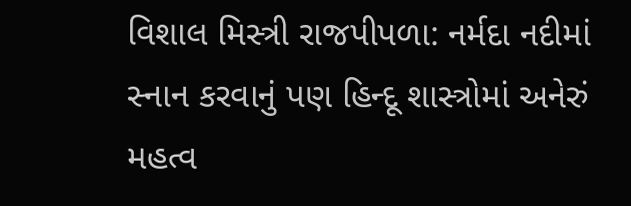વિશાલ મિસ્ત્રી રાજપીપળા: નર્મદા નદીમાં સ્નાન કરવાનું પણ હિન્દૂ શાસ્ત્રોમાં અનેરું મહત્વ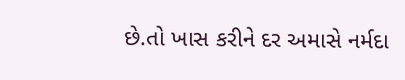છે.તો ખાસ કરીને દર અમાસે નર્મદા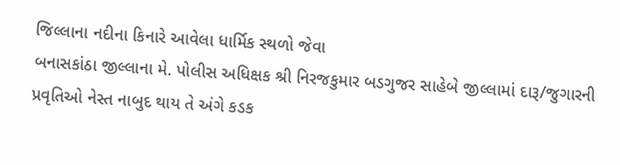જિલ્લાના નદીના કિનારે આવેલા ધાર્મિક સ્થળો જેવા
બનાસકાંઠા જીલ્લાના મે. પોલીસ અધિક્ષક શ્રી નિરજકુમાર બડગુજર સાહેબે જીલ્લામાં દારૂ/જુગારની પ્રવૃતિઓ નેસ્ત નાબુદ થાય તે અંગે કડક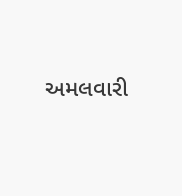અમલવારી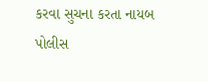કરવા સુચના કરતા નાયબ પોલીસ